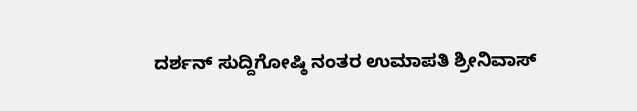ದರ್ಶನ್ ಸುದ್ದಿಗೋಷ್ಠಿ ನಂತರ ಉಮಾಪತಿ ಶ್ರೀನಿವಾಸ್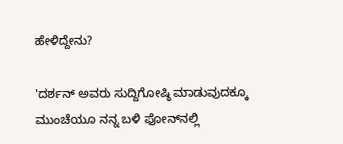ಹೇಳಿದ್ದೇನು?

'ದರ್ಶನ್ ಅವರು ಸುದ್ದಿಗೋಷ್ಠಿ ಮಾಡುವುದಕ್ಕೂ ಮುಂಚೆಯೂ ನನ್ನ ಬಳಿ ಫೋನ್‌ನಲ್ಲಿ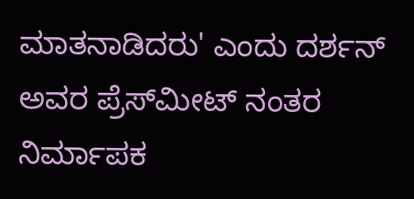ಮಾತನಾಡಿದರು' ಎಂದು ದರ್ಶನ್ ಅವರ ಪ್ರೆಸ್‌ಮೀಟ್ ನಂತರ ನಿರ್ಮಾಪಕ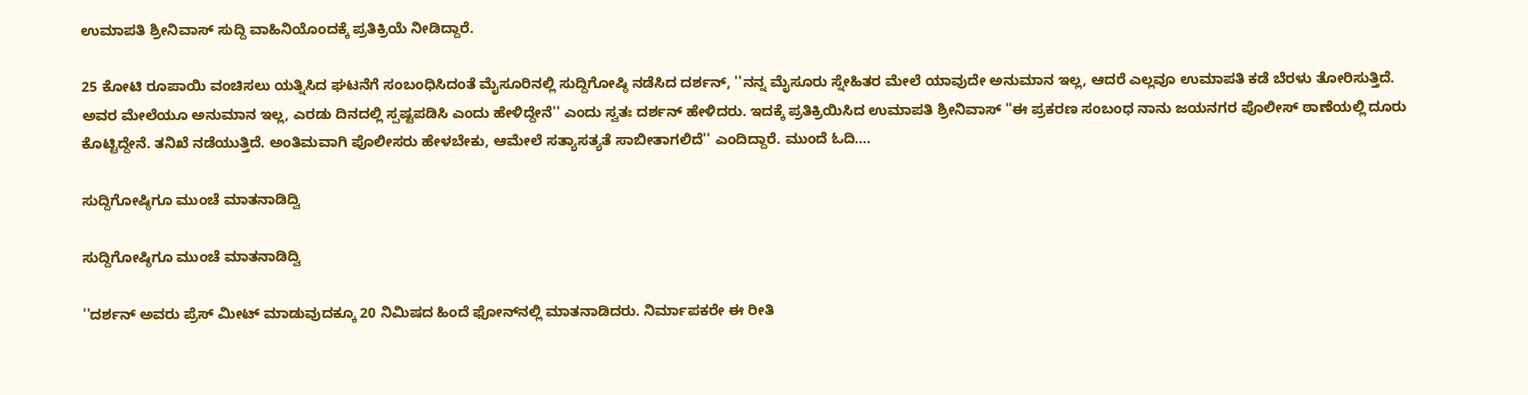ಉಮಾಪತಿ ಶ್ರೀನಿವಾಸ್ ಸುದ್ದಿ ವಾಹಿನಿಯೊಂದಕ್ಕೆ ಪ್ರತಿಕ್ರಿಯೆ ನೀಡಿದ್ದಾರೆ.

25 ಕೋಟಿ ರೂಪಾಯಿ ವಂಚಿಸಲು ಯತ್ನಿಸಿದ ಘಟನೆಗೆ ಸಂಬಂಧಿಸಿದಂತೆ ಮೈಸೂರಿನಲ್ಲಿ ಸುದ್ದಿಗೋಷ್ಠಿ ನಡೆಸಿದ ದರ್ಶನ್, ''ನನ್ನ ಮೈಸೂರು ಸ್ನೇಹಿತರ ಮೇಲೆ ಯಾವುದೇ ಅನುಮಾನ ಇಲ್ಲ, ಆದರೆ ಎಲ್ಲವೂ ಉಮಾಪತಿ ಕಡೆ ಬೆರಳು ತೋರಿಸುತ್ತಿದೆ. ಅವರ ಮೇಲೆಯೂ ಅನುಮಾನ ಇಲ್ಲ, ಎರಡು ದಿನದಲ್ಲಿ ಸ್ಪಷ್ಟಪಡಿಸಿ ಎಂದು ಹೇಳಿದ್ದೇನೆ'' ಎಂದು ಸ್ವತಃ ದರ್ಶನ್ ಹೇಳಿದರು. ಇದಕ್ಕೆ ಪ್ರತಿಕ್ರಿಯಿಸಿದ ಉಮಾಪತಿ ಶ್ರೀನಿವಾಸ್ ''ಈ ಪ್ರಕರಣ ಸಂಬಂಧ ನಾನು ಜಯನಗರ ಪೊಲೀಸ್ ಠಾಣೆಯಲ್ಲಿ ದೂರು ಕೊಟ್ಟಿದ್ದೇನೆ. ತನಿಖೆ ನಡೆಯುತ್ತಿದೆ. ಅಂತಿಮವಾಗಿ ಪೊಲೀಸರು ಹೇಳಬೇಕು, ಆಮೇಲೆ ಸತ್ಯಾಸತ್ಯತೆ ಸಾಬೀತಾಗಲಿದೆ'' ಎಂದಿದ್ದಾರೆ. ಮುಂದೆ ಓದಿ....

ಸುದ್ದಿಗೋಷ್ಠಿಗೂ ಮುಂಚೆ ಮಾತನಾಡಿದ್ವಿ

ಸುದ್ದಿಗೋಷ್ಠಿಗೂ ಮುಂಚೆ ಮಾತನಾಡಿದ್ವಿ

''ದರ್ಶನ್ ಅವರು ಪ್ರೆಸ್ ಮೀಟ್ ಮಾಡುವುದಕ್ಕೂ 20 ನಿಮಿಷದ ಹಿಂದೆ ಫೋನ್‌ನಲ್ಲಿ ಮಾತನಾಡಿದರು. ನಿರ್ಮಾಪಕರೇ ಈ ರೀತಿ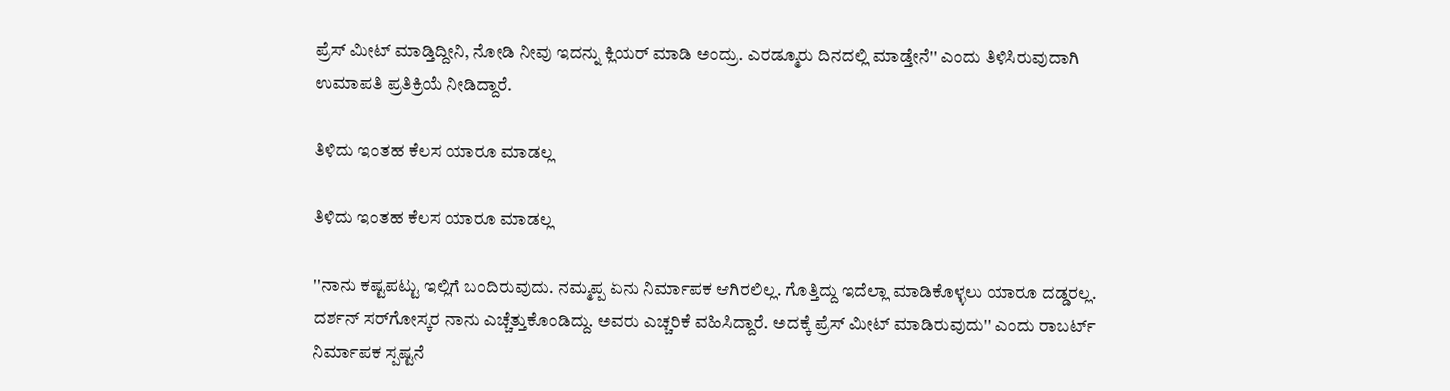ಪ್ರೆಸ್ ಮೀಟ್ ಮಾಡ್ತಿದ್ದೀನಿ, ನೋಡಿ ನೀವು ಇದನ್ನು ಕ್ಲಿಯರ್ ಮಾಡಿ ಅಂದ್ರು. ಎರಡ್ಮೂರು ದಿನದಲ್ಲಿ ಮಾಡ್ತೇನೆ'' ಎಂದು ತಿಳಿಸಿರುವುದಾಗಿ ಉಮಾಪತಿ ಪ್ರತಿಕ್ರಿಯೆ ನೀಡಿದ್ದಾರೆ.

ತಿಳಿದು ಇಂತಹ ಕೆಲಸ ಯಾರೂ ಮಾಡಲ್ಲ

ತಿಳಿದು ಇಂತಹ ಕೆಲಸ ಯಾರೂ ಮಾಡಲ್ಲ

''ನಾನು ಕಷ್ಟಪಟ್ಟು ಇಲ್ಲಿಗೆ ಬಂದಿರುವುದು. ನಮ್ಮಪ್ಪ ಏನು ನಿರ್ಮಾಪಕ ಆಗಿರಲಿಲ್ಲ. ಗೊತ್ತಿದ್ದು ಇದೆಲ್ಲಾ ಮಾಡಿಕೊಳ್ಳಲು ಯಾರೂ ದಡ್ಡರಲ್ಲ. ದರ್ಶನ್ ಸರ್‌ಗೋಸ್ಕರ ನಾನು ಎಚ್ಚೆತ್ತುಕೊಂಡಿದ್ದು. ಅವರು ಎಚ್ಚರಿಕೆ ವಹಿಸಿದ್ದಾರೆ. ಅದಕ್ಕೆ ಪ್ರೆಸ್ ಮೀಟ್ ಮಾಡಿರುವುದು'' ಎಂದು ರಾಬರ್ಟ್ ನಿರ್ಮಾಪಕ ಸ್ಪಷ್ಟನೆ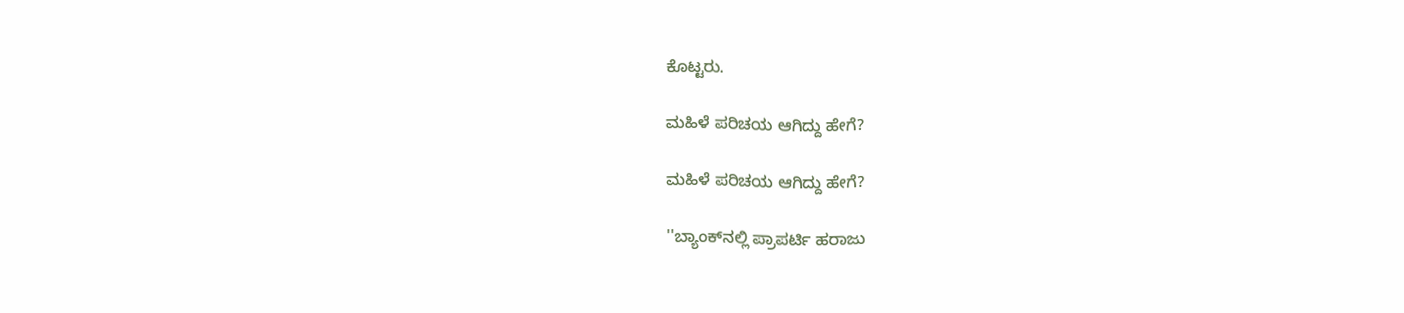ಕೊಟ್ಟರು.

ಮಹಿಳೆ ಪರಿಚಯ ಆಗಿದ್ದು ಹೇಗೆ?

ಮಹಿಳೆ ಪರಿಚಯ ಆಗಿದ್ದು ಹೇಗೆ?

''ಬ್ಯಾಂಕ್‌ನಲ್ಲಿ ಪ್ರಾಪರ್ಟಿ ಹರಾಜು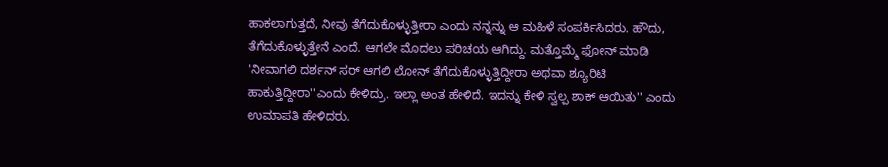ಹಾಕಲಾಗುತ್ತದೆ, ನೀವು ತೆಗೆದುಕೊಳ್ಳುತ್ತೀರಾ ಎಂದು ನನ್ನನ್ನು ಆ ಮಹಿಳೆ ಸಂಪರ್ಕಿಸಿದರು. ಹೌದು, ತೆಗೆದುಕೊಳ್ಳುತ್ತೇನೆ ಎಂದೆ. ಆಗಲೇ ಮೊದಲು ಪರಿಚಯ ಆಗಿದ್ದು. ಮತ್ತೊಮ್ಮೆ ಫೋನ್ ಮಾಡಿ 'ನೀವಾಗಲಿ ದರ್ಶನ್ ಸರ್ ಆಗಲಿ ಲೋನ್ ತೆಗೆದುಕೊಳ್ಳುತ್ತಿದ್ದೀರಾ ಅಥವಾ ಶ್ಯೂರಿಟಿ ಹಾಕುತ್ತಿದ್ದೀರಾ''ಎಂದು ಕೇಳಿದ್ರು. ಇಲ್ಲಾ ಅಂತ ಹೇಳಿದೆ. ಇದನ್ನು ಕೇಳಿ ಸ್ವಲ್ಪ ಶಾಕ್ ಆಯಿತು'' ಎಂದು ಉಮಾಪತಿ ಹೇಳಿದರು.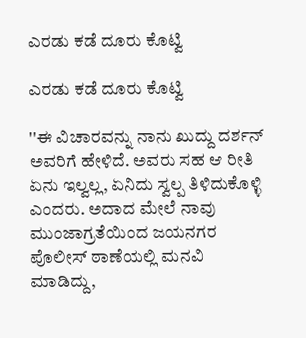ಎರಡು ಕಡೆ ದೂರು ಕೊಟ್ವಿ

ಎರಡು ಕಡೆ ದೂರು ಕೊಟ್ವಿ

''ಈ ವಿಚಾರವನ್ನು ನಾನು ಖುದ್ದು ದರ್ಶನ್ ಅವರಿಗೆ ಹೇಳಿದೆ. ಅವರು ಸಹ ಆ ರೀತಿ ಏನು ಇಲ್ವಲ್ಲ, ಏನಿದು ಸ್ವಲ್ಪ ತಿಳಿದುಕೊಳ್ಳಿ ಎಂದರು. ಅದಾದ ಮೇಲೆ ನಾವು ಮುಂಜಾಗ್ರತೆಯಿಂದ ಜಯನಗರ ಪೊಲೀಸ್ ಠಾಣೆಯಲ್ಲಿ ಮನವಿ ಮಾಡಿದ್ದು,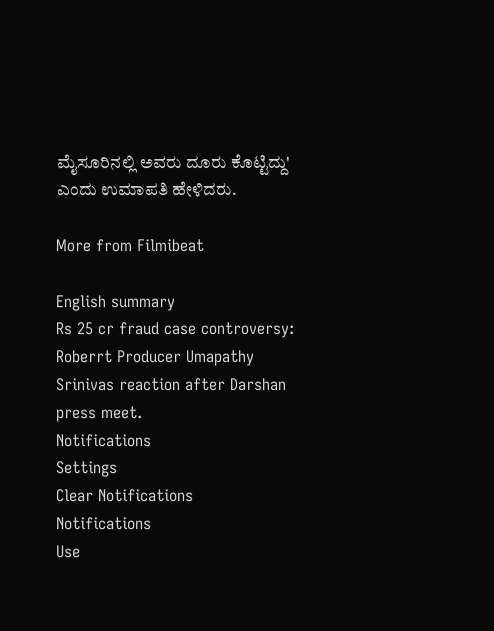ಮೈಸೂರಿನಲ್ಲಿ ಅವರು ದೂರು ಕೊಟ್ಟಿದ್ದು' ಎಂದು ಉಮಾಪತಿ ಹೇಳಿದರು.

More from Filmibeat

English summary
Rs 25 cr fraud case controversy: Roberrt Producer Umapathy Srinivas reaction after Darshan press meet.
Notifications
Settings
Clear Notifications
Notifications
Use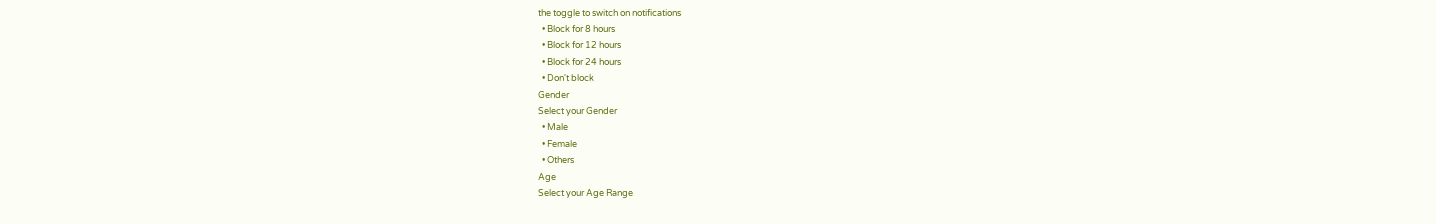the toggle to switch on notifications
  • Block for 8 hours
  • Block for 12 hours
  • Block for 24 hours
  • Don't block
Gender
Select your Gender
  • Male
  • Female
  • Others
Age
Select your Age Range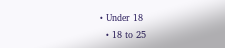• Under 18
  • 18 to 25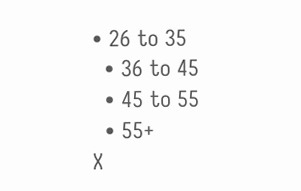• 26 to 35
  • 36 to 45
  • 45 to 55
  • 55+
X